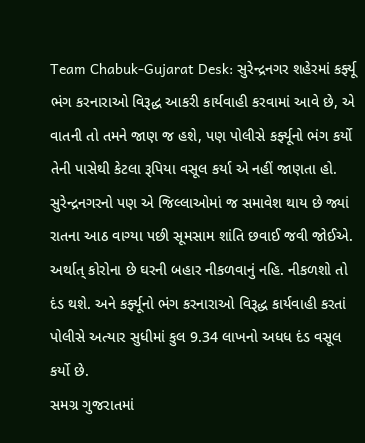Team Chabuk-Gujarat Desk: સુરેન્દ્રનગર શહેરમાં કર્ફ્યૂ ભંગ કરનારાઓ વિરૂદ્ધ આકરી કાર્યવાહી કરવામાં આવે છે, એ વાતની તો તમને જાણ જ હશે, પણ પોલીસે કર્ફ્યૂનો ભંગ કર્યો તેની પાસેથી કેટલા રૂપિયા વસૂલ કર્યા એ નહીં જાણતા હો. સુરેન્દ્રનગરનો પણ એ જિલ્લાઓમાં જ સમાવેશ થાય છે જ્યાં રાતના આઠ વાગ્યા પછી સૂમસામ શાંતિ છવાઈ જવી જોઈએ. અર્થાત્ કોરોના છે ઘરની બહાર નીકળવાનું નહિ. નીકળશો તો દંડ થશે. અને કર્ફ્યૂનો ભંગ કરનારાઓ વિરૂદ્ધ કાર્યવાહી કરતાં પોલીસે અત્યાર સુધીમાં કુલ 9.34 લાખનો અધધ દંડ વસૂલ કર્યો છે.
સમગ્ર ગુજરાતમાં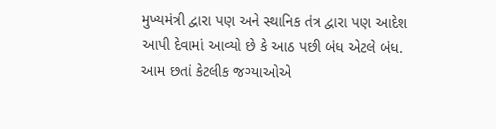મુખ્યમંત્રી દ્વારા પણ અને સ્થાનિક તંત્ર દ્વારા પણ આદેશ આપી દેવામાં આવ્યો છે કે આઠ પછી બંધ એટલે બંધ. આમ છતાં કેટલીક જગ્યાઓએ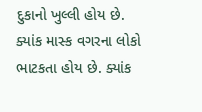દુકાનો ખુલ્લી હોય છે. ક્યાંક માસ્ક વગરના લોકો ભાટકતા હોય છે. ક્યાંક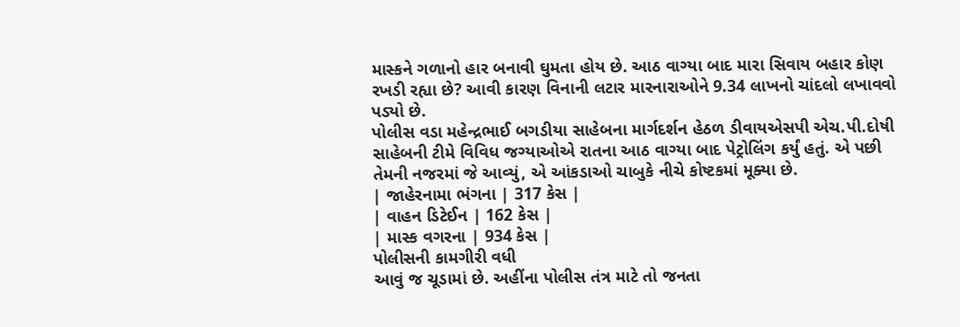માસ્કને ગળાનો હાર બનાવી ઘુમતા હોય છે. આઠ વાગ્યા બાદ મારા સિવાય બહાર કોણ રખડી રહ્યા છે? આવી કારણ વિનાની લટાર મારનારાઓને 9.34 લાખનો ચાંદલો લખાવવો પડ્યો છે.
પોલીસ વડા મહેન્દ્રભાઈ બગડીયા સાહેબના માર્ગદર્શન હેઠળ ડીવાયએસપી એચ.પી.દોષી સાહેબની ટીમે વિવિધ જગ્યાઓએ રાતના આઠ વાગ્યા બાદ પેટ્રોલિંગ કર્યું હતું. એ પછી તેમની નજરમાં જે આવ્યું, એ આંકડાઓ ચાબુકે નીચે કોષ્ટકમાં મૂક્યા છે.
| જાહેરનામા ભંગના | 317 કેસ |
| વાહન ડિટેઈન | 162 કેસ |
| માસ્ક વગરના | 934 કેસ |
પોલીસની કામગીરી વધી
આવું જ ચૂડામાં છે. અહીંના પોલીસ તંત્ર માટે તો જનતા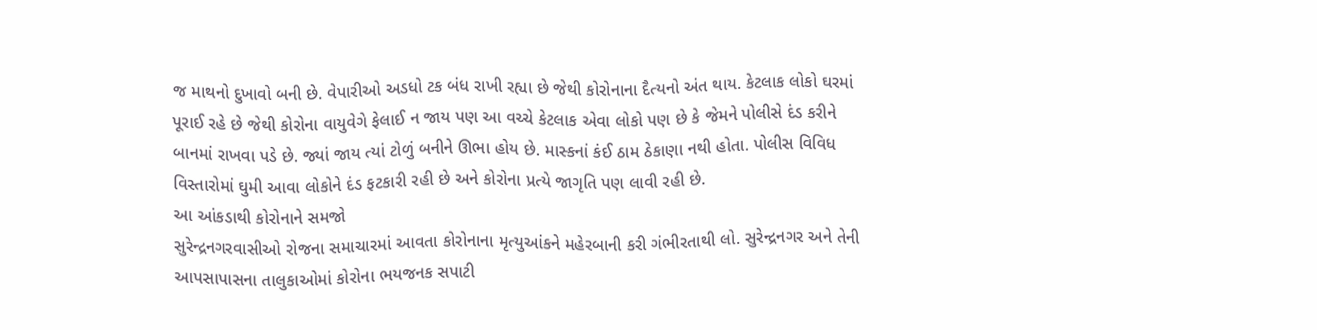જ માથનો દુખાવો બની છે. વેપારીઓ અડધો ટક બંધ રાખી રહ્યા છે જેથી કોરોનાના દૈત્યનો અંત થાય. કેટલાક લોકો ઘરમાં પૂરાઈ રહે છે જેથી કોરોના વાયુવેગે ફેલાઈ ન જાય પણ આ વચ્ચે કેટલાક એવા લોકો પણ છે કે જેમને પોલીસે દંડ કરીને બાનમાં રાખવા પડે છે. જ્યાં જાય ત્યાં ટોળું બનીને ઊભા હોય છે. માસ્કનાં કંઈ ઠામ ઠેકાણા નથી હોતા. પોલીસ વિવિધ વિસ્તારોમાં ઘુમી આવા લોકોને દંડ ફટકારી રહી છે અને કોરોના પ્રત્યે જાગૃતિ પણ લાવી રહી છે.
આ આંકડાથી કોરોનાને સમજો
સુરેન્દ્રનગરવાસીઓ રોજના સમાચારમાં આવતા કોરોનાના મૃત્યુઆંકને મહેરબાની કરી ગંભીરતાથી લો. સુરેન્દ્રનગર અને તેની આપસાપાસના તાલુકાઓમાં કોરોના ભયજનક સપાટી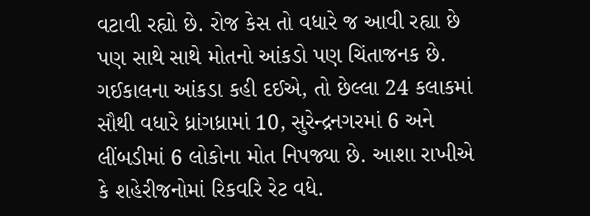વટાવી રહ્યો છે. રોજ કેસ તો વધારે જ આવી રહ્યા છે પણ સાથે સાથે મોતનો આંકડો પણ ચિંતાજનક છે. ગઈકાલના આંકડા કહી દઈએ, તો છેલ્લા 24 કલાકમાં સૌથી વધારે ધ્રાંગધ્રામાં 10, સુરેન્દ્રનગરમાં 6 અને લીંબડીમાં 6 લોકોના મોત નિપજ્યા છે. આશા રાખીએ કે શહેરીજનોમાં રિકવરિ રેટ વધે.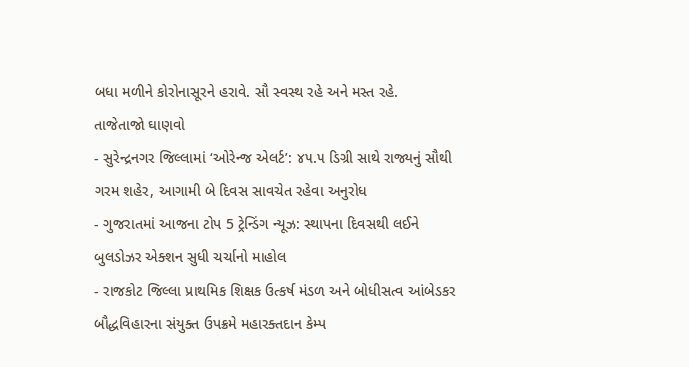બધા મળીને કોરોનાસૂરને હરાવે. સૌ સ્વસ્થ રહે અને મસ્ત રહે.
તાજેતાજો ઘાણવો
- સુરેન્દ્રનગર જિલ્લામાં ‘ઓરેન્જ એલર્ટ’: ૪૫.૫ ડિગ્રી સાથે રાજ્યનું સૌથી ગરમ શહેર, આગામી બે દિવસ સાવચેત રહેવા અનુરોધ
- ગુજરાતમાં આજના ટોપ 5 ટ્રેન્ડિંગ ન્યૂઝ: સ્થાપના દિવસથી લઈને બુલડોઝર એક્શન સુધી ચર્ચાનો માહોલ
- રાજકોટ જિલ્લા પ્રાથમિક શિક્ષક ઉત્કર્ષ મંડળ અને બોધીસત્વ આંબેડકર બૌદ્ધવિહારના સંયુક્ત ઉપક્રમે મહારક્તદાન કેમ્પ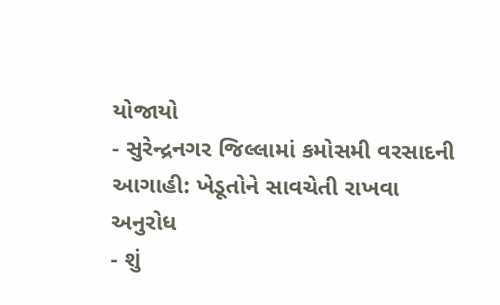યોજાયો
- સુરેન્દ્રનગર જિલ્લામાં કમોસમી વરસાદની આગાહી: ખેડૂતોને સાવચેતી રાખવા અનુરોધ
- શું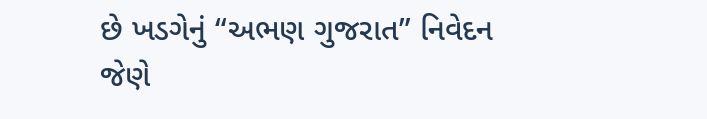છે ખડગેનું “અભણ ગુજરાત” નિવેદન જેણે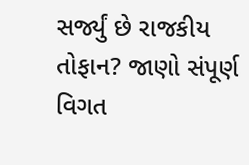સર્જ્યું છે રાજકીય તોફાન? જાણો સંપૂર્ણ વિગત